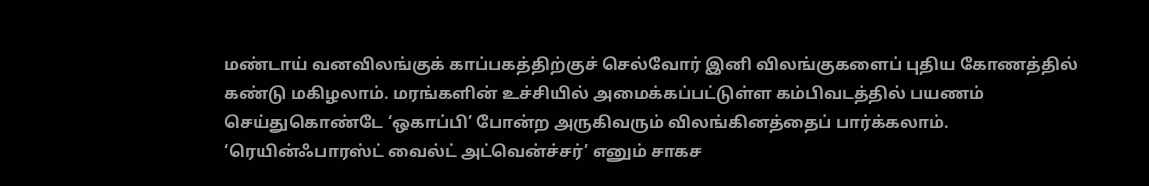மண்டாய் வனவிலங்குக் காப்பகத்திற்குச் செல்வோர் இனி விலங்குகளைப் புதிய கோணத்தில் கண்டு மகிழலாம். மரங்களின் உச்சியில் அமைக்கப்பட்டுள்ள கம்பிவடத்தில் பயணம் செய்துகொண்டே ‘ஒகாப்பி’ போன்ற அருகிவரும் விலங்கினத்தைப் பார்க்கலாம்.
‘ரெயின்ஃபாரஸ்ட் வைல்ட் அட்வென்ச்சர்’ எனும் சாகச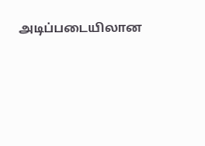அடிப்படையிலான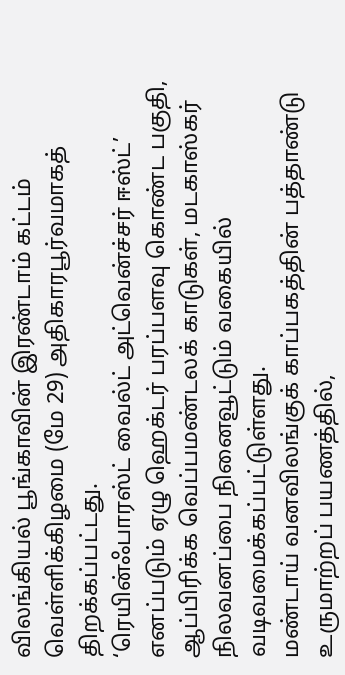விலங்கியல் பூங்காவின் இரண்டாம் கட்டம் வெள்ளிக்கிழமை (மே 29) அதிகாரபூர்வமாகத் திறக்கப்பட்டது.
‘ரெயின்ஃபாரஸ்ட் வைல்ட் அட்வென்ச்சர் ஈஸ்ட்’ எனப்படும் ஏழு ஹெக்டர் பரப்பளவு கொண்ட பகுதி, ஆப்பிரிக்க வெப்பமண்டலக் காடுகள், மடகாஸ்கர் நிலவனப்பை நினைவூட்டும் வகையில் வடிவமைக்கப்பட்டுள்ளது.
மண்டாய் வனவிலங்குக் காப்பகத்தின் பத்தாண்டு உருமாற்றப் பயணத்தில்,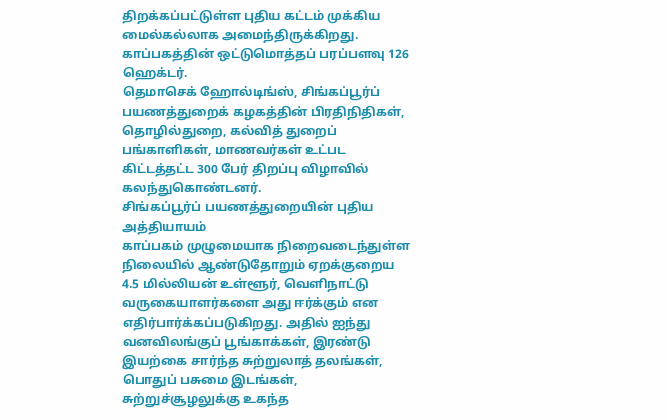திறக்கப்பட்டுள்ள புதிய கட்டம் முக்கிய மைல்கல்லாக அமைந்திருக்கிறது. காப்பகத்தின் ஒட்டுமொத்தப் பரப்பளவு 126 ஹெக்டர்.
தெமாசெக் ஹோல்டிங்ஸ், சிங்கப்பூர்ப் பயணத்துறைக் கழகத்தின் பிரதிநிதிகள், தொழில்துறை, கல்வித் துறைப் பங்காளிகள், மாணவர்கள் உட்பட கிட்டத்தட்ட 300 பேர் திறப்பு விழாவில் கலந்துகொண்டனர்.
சிங்கப்பூர்ப் பயணத்துறையின் புதிய அத்தியாயம்
காப்பகம் முழுமையாக நிறைவடைந்துள்ள நிலையில் ஆண்டுதோறும் ஏறக்குறைய 4.5 மில்லியன் உள்ளூர், வெளிநாட்டு வருகையாளர்களை அது ஈர்க்கும் என எதிர்பார்க்கப்படுகிறது. அதில் ஐந்து வனவிலங்குப் பூங்காக்கள், இரண்டு இயற்கை சார்ந்த சுற்றுலாத் தலங்கள், பொதுப் பசுமை இடங்கள், சுற்றுச்சூழலுக்கு உகந்த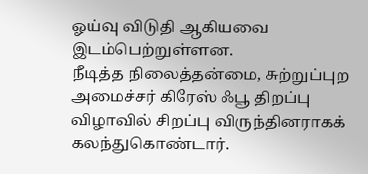ஓய்வு விடுதி ஆகியவை இடம்பெற்றுள்ளன.
நீடித்த நிலைத்தன்மை, சுற்றுப்புற அமைச்சர் கிரேஸ் ஃபூ திறப்பு விழாவில் சிறப்பு விருந்தினராகக் கலந்துகொண்டார்.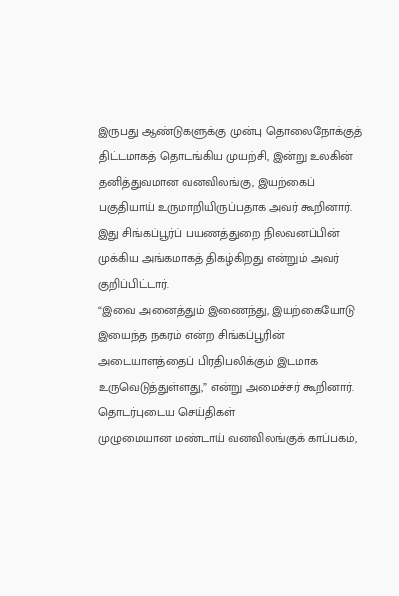இருபது ஆண்டுகளுக்கு முன்பு தொலைநோக்குத் திட்டமாகத் தொடங்கிய முயற்சி, இன்று உலகின் தனித்துவமான வனவிலங்கு, இயற்கைப் பகுதியாய் உருமாறியிருப்பதாக அவர் கூறினார். இது சிங்கப்பூர்ப் பயணத்துறை நிலவனப்பின் முக்கிய அங்கமாகத் திகழ்கிறது என்றும் அவர் குறிப்பிட்டார்.
“இவை அனைத்தும் இணைந்து, இயற்கையோடு இயைந்த நகரம் என்ற சிங்கப்பூரின் அடையாளத்தைப் பிரதிபலிக்கும் இடமாக உருவெடுத்துள்ளது,” என்று அமைச்சர் கூறினார்.
தொடர்புடைய செய்திகள்
முழுமையான மண்டாய் வனவிலங்குக் காப்பகம்,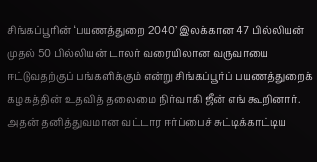சிங்கப்பூரின் ‘பயணத்துறை 2040’ இலக்கான 47 பில்லியன் முதல் 50 பில்லியன் டாலர் வரையிலான வருவாயை ஈட்டுவதற்குப் பங்களிக்கும் என்று சிங்கப்பூர்ப் பயணத்துறைக் கழகத்தின் உதவித் தலைமை நிர்வாகி ஜீன் எங் கூறினார்.
அதன் தனித்துவமான வட்டார ஈர்ப்பைச் சுட்டிக்காட்டிய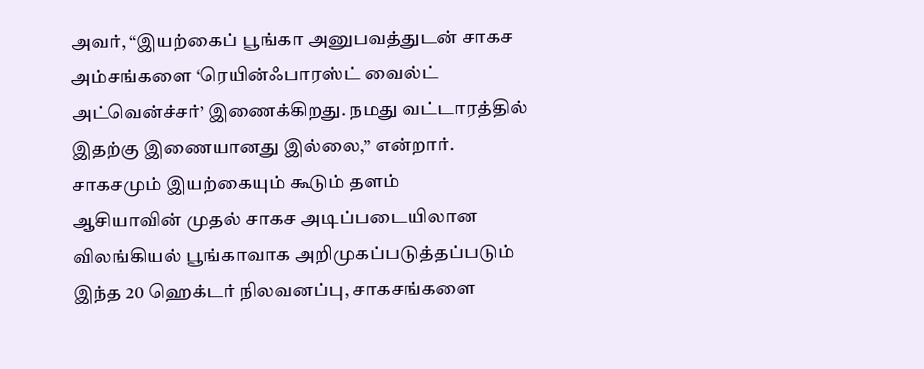அவர், “இயற்கைப் பூங்கா அனுபவத்துடன் சாகச அம்சங்களை ‘ரெயின்ஃபாரஸ்ட் வைல்ட் அட்வென்ச்சர்’ இணைக்கிறது. நமது வட்டாரத்தில் இதற்கு இணையானது இல்லை,” என்றார்.
சாகசமும் இயற்கையும் கூடும் தளம்
ஆசியாவின் முதல் சாகச அடிப்படையிலான விலங்கியல் பூங்காவாக அறிமுகப்படுத்தப்படும் இந்த 20 ஹெக்டர் நிலவனப்பு, சாகசங்களை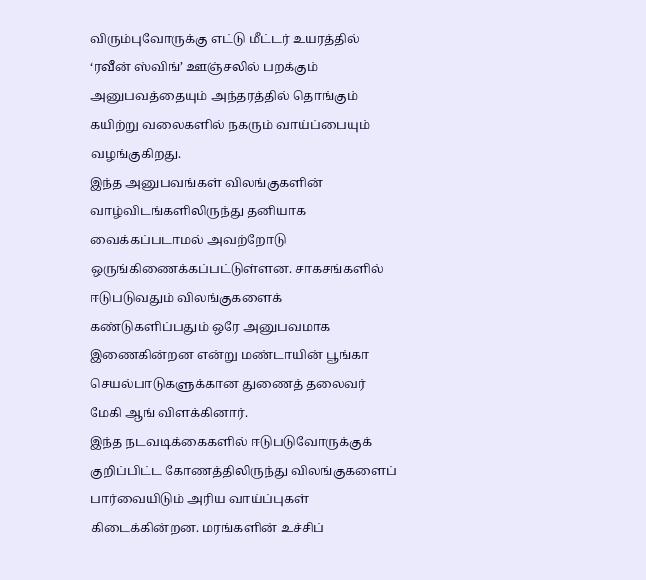விரும்புவோருக்கு எட்டு மீட்டர் உயரத்தில் ‘ரவீன் ஸ்விங்’ ஊஞ்சலில் பறக்கும் அனுபவத்தையும் அந்தரத்தில் தொங்கும் கயிற்று வலைகளில் நகரும் வாய்ப்பையும் வழங்குகிறது.
இந்த அனுபவங்கள் விலங்குகளின் வாழ்விடங்களிலிருந்து தனியாக வைக்கப்படாமல் அவற்றோடு ஒருங்கிணைக்கப்பட்டுள்ளன. சாகசங்களில் ஈடுபடுவதும் விலங்குகளைக் கண்டுகளிப்பதும் ஒரே அனுபவமாக இணைகின்றன என்று மண்டாயின் பூங்கா செயல்பாடுகளுக்கான துணைத் தலைவர் மேகி ஆங் விளக்கினார்.
இந்த நடவடிக்கைகளில் ஈடுபடுவோருக்குக் குறிப்பிட்ட கோணத்திலிருந்து விலங்குகளைப் பார்வையிடும் அரிய வாய்ப்புகள் கிடைக்கின்றன. மரங்களின் உச்சிப்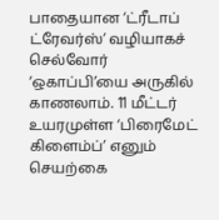பாதையான ‘ட்ரீடாப் ட்ரேவர்ஸ்’ வழியாகச் செல்வோர் ‘ஒகாப்பி’யை அருகில் காணலாம். 11 மீட்டர் உயரமுள்ள ‘பிரைமேட் கிளைம்ப்’ எனும் செயற்கை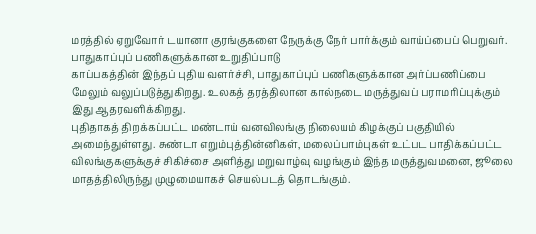மரத்தில் ஏறுவோர் டயானா குரங்குகளை நேருக்கு நேர் பார்க்கும் வாய்ப்பைப் பெறுவர்.
பாதுகாப்புப் பணிகளுக்கான உறுதிப்பாடு
காப்பகத்தின் இந்தப் புதிய வளர்ச்சி, பாதுகாப்புப் பணிகளுக்கான அர்ப்பணிப்பை மேலும் வலுப்படுத்துகிறது. உலகத் தரத்திலான கால்நடை மருத்துவப் பராமரிப்புக்கும் இது ஆதரவளிக்கிறது.
புதிதாகத் திறக்கப்பட்ட மண்டாய் வனவிலங்கு நிலையம் கிழக்குப் பகுதியில் அமைந்துள்ளது. சுண்டா எறும்புத்தின்னிகள், மலைப்பாம்புகள் உட்பட பாதிக்கப்பட்ட விலங்குகளுக்குச் சிகிச்சை அளித்து மறுவாழ்வு வழங்கும் இந்த மருத்துவமனை, ஜூலை மாதத்திலிருந்து முழுமையாகச் செயல்படத் தொடங்கும்.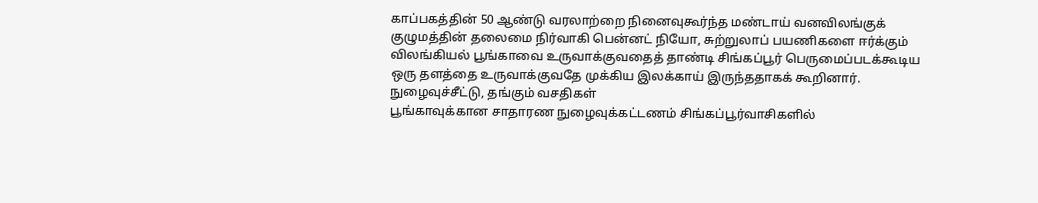காப்பகத்தின் 50 ஆண்டு வரலாற்றை நினைவுகூர்ந்த மண்டாய் வனவிலங்குக் குழுமத்தின் தலைமை நிர்வாகி பென்னட் நியோ, சுற்றுலாப் பயணிகளை ஈர்க்கும் விலங்கியல் பூங்காவை உருவாக்குவதைத் தாண்டி சிங்கப்பூர் பெருமைப்படக்கூடிய ஒரு தளத்தை உருவாக்குவதே முக்கிய இலக்காய் இருந்ததாகக் கூறினார்.
நுழைவுச்சீட்டு, தங்கும் வசதிகள்
பூங்காவுக்கான சாதாரண நுழைவுக்கட்டணம் சிங்கப்பூர்வாசிகளில்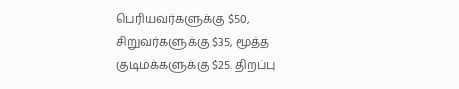பெரியவர்களுக்கு $50, சிறுவர்களுக்கு $35, மூத்த குடிமக்களுக்கு $25. திறப்பு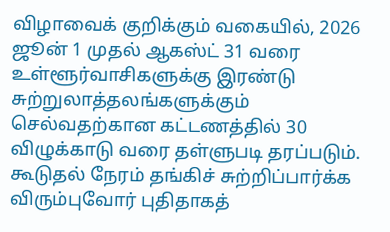விழாவைக் குறிக்கும் வகையில், 2026 ஜூன் 1 முதல் ஆகஸ்ட் 31 வரை உள்ளூர்வாசிகளுக்கு இரண்டு சுற்றுலாத்தலங்களுக்கும் செல்வதற்கான கட்டணத்தில் 30 விழுக்காடு வரை தள்ளுபடி தரப்படும்.
கூடுதல் நேரம் தங்கிச் சுற்றிப்பார்க்க விரும்புவோர் புதிதாகத்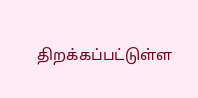திறக்கப்பட்டுள்ள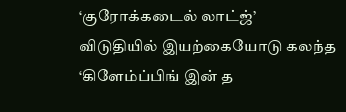‘குரோக்கடைல் லாட்ஜ்’ விடுதியில் இயற்கையோடு கலந்த ‘கிளேம்ப்பிங் இன் த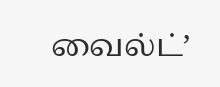வைல்ட்’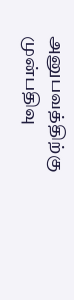அனுபவத்திற்கு முன்பதிவு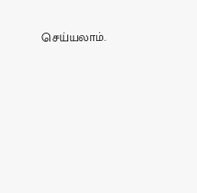செய்யலாம்.